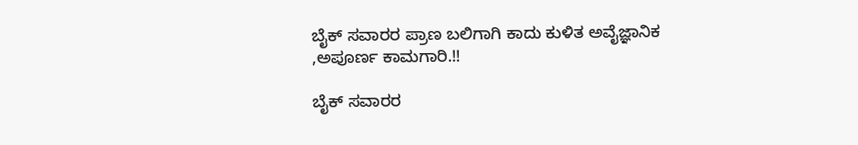ಬೈಕ್ ಸವಾರರ ಪ್ರಾಣ ಬಲಿಗಾಗಿ ಕಾದು ಕುಳಿತ ಅವೈಜ್ಞಾನಿಕ ,ಅಪೂರ್ಣ ಕಾಮಗಾರಿ.!!

ಬೈಕ್ ಸವಾರರ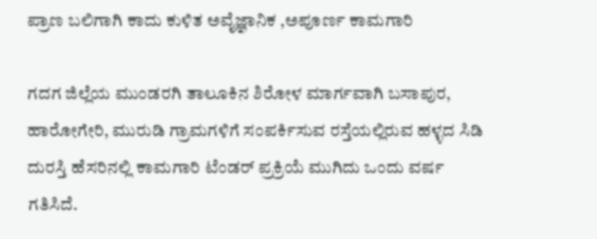ಪ್ರಾಣ ಬಲಿಗಾಗಿ ಕಾದು ಕುಳಿತ ಅವೈಜ್ಞಾನಿಕ ,ಅಪೂರ್ಣ ಕಾಮಗಾರಿ

ಗದಗ ಜಿಲ್ಲೆಯ ಮುಂಡರಗಿ ತಾಲೂಕಿನ ಶಿರೋಳ ಮಾರ್ಗವಾಗಿ ಬಸಾಪುರ, ಹಾರೋಗೇರಿ, ಮುರುಡಿ ಗ್ರಾಮಗಳಿಗೆ ಸಂಪರ್ಕಿಸುವ ರಸ್ತೆಯಲ್ಲಿರುವ ಹಳ್ಳದ ಸಿಡಿ ದುರಸ್ತಿ ಹೆಸರಿನಲ್ಲಿ ಕಾಮಗಾರಿ ಟೆಂಡರ್ ಪ್ರಕ್ರಿಯೆ ಮುಗಿದು ಒಂದು ವರ್ಷ ಗತಿಸಿದೆ.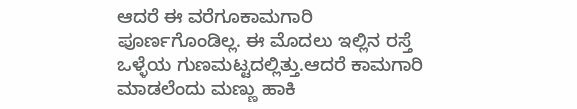ಆದರೆ ಈ ವರೆಗೂ‌ಕಾಮಗಾರಿ ಪೂರ್ಣಗೊಂಡಿಲ್ಲ‌. ಈ ಮೊದಲು ಇಲ್ಲಿನ ರಸ್ತೆ ಒಳ್ಳೆಯ ಗುಣಮಟ್ಟದಲ್ಲಿತ್ತು.ಆದರೆ ಕಾಮಗಾರಿ ಮಾಡಲೆಂದು ಮಣ್ಣು ಹಾಕಿ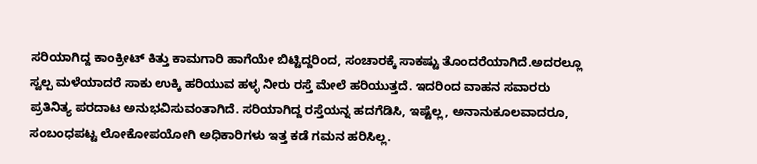ಸರಿಯಾಗಿದ್ದ ಕಾಂಕ್ರೀಟ್ ಕಿತ್ತು ಕಾಮಗಾರಿ ಹಾಗೆಯೇ ಬಿಟ್ಟಿದ್ದರಿಂದ, ಸಂಚಾರಕ್ಕೆ ಸಾಕಷ್ಟು ತೊಂದರೆಯಾಗಿದೆ.ಅದರಲ್ಲೂ ಸ್ವಲ್ಪ ಮಳೆಯಾದರೆ ಸಾಕು ಉಕ್ಕಿ ಹರಿಯುವ ಹಳ್ಳ ನೀರು ರಸ್ತೆ ಮೇಲೆ ಹರಿಯುತ್ತದೆ. ಇದರಿಂದ ವಾಹನ‌ ಸವಾರರು ಪ್ರತಿನಿತ್ಯ ಪರದಾಟ ಅನುಭವಿಸುವಂತಾಗಿದೆ. ಸರಿಯಾಗಿದ್ದ ರಸ್ತೆಯನ್ನ ಹದಗೆಡಿಸಿ, ಇಷ್ಟೆಲ್ಲ, ಅನಾನುಕೂಲವಾದರೂ, ಸಂಬಂಧಪಟ್ಟ ಲೋಕೋಪಯೋಗಿ ಅಧಿಕಾರಿಗಳು ಇತ್ತ ಕಡೆ ಗಮನ ಹರಿಸಿಲ್ಲ.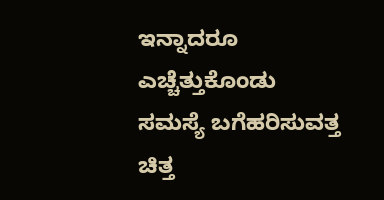ಇನ್ನಾದರೂ ಎಚ್ಚೆತ್ತುಕೊಂಡು ಸಮಸ್ಯೆ ಬಗೆಹರಿಸುವತ್ತ ಚಿತ್ತ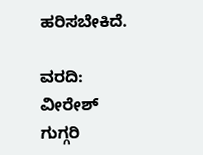ಹರಿಸಬೇಕಿದೆ.

ವರದಿ: ವೀರೇಶ್ ಗುಗ್ಗರಿ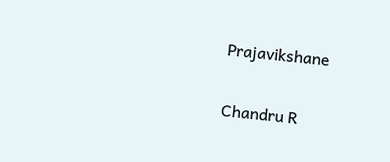Prajavikshane

Chandru R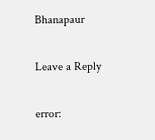Bhanapaur

Leave a Reply

error: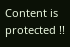Content is protected !!